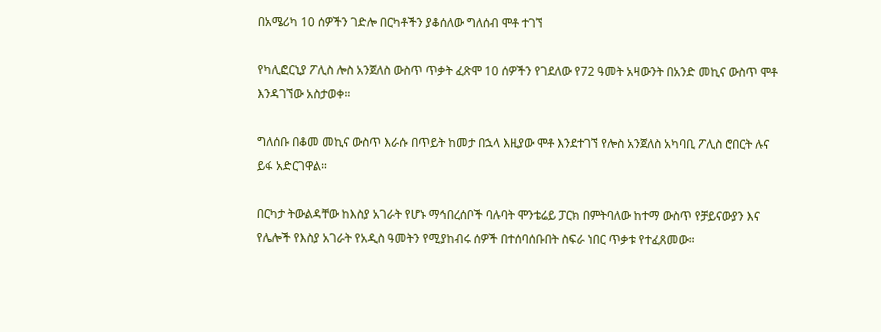በአሜሪካ 10 ሰዎችን ገድሎ በርካቶችን ያቆሰለው ግለሰብ ሞቶ ተገኘ

የካሊፎርኒያ ፖሊስ ሎስ አንጀለስ ውስጥ ጥቃት ፈጽሞ 10 ሰዎችን የገደለው የ72 ዓመት አዛውንት በአንድ መኪና ውስጥ ሞቶ እንዳገኘው አስታወቀ።

ግለሰቡ በቆመ መኪና ውስጥ እራሱ በጥይት ከመታ በኋላ እዚያው ሞቶ እንደተገኘ የሎስ አንጀለስ አካባቢ ፖሊስ ሮበርት ሉና ይፋ አድርገዋል።

በርካታ ትውልዳቸው ከእስያ አገራት የሆኑ ማኅበረሰቦች ባሉባት ሞንቴሬይ ፓርክ በምትባለው ከተማ ውስጥ የቻይናውያን እና የሌሎች የእስያ አገራት የአዲስ ዓመትን የሚያከብሩ ሰዎች በተሰባሰቡበት ስፍራ ነበር ጥቃቱ የተፈጸመው።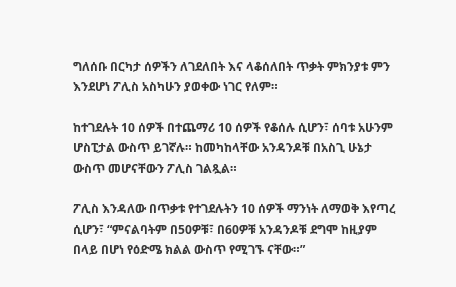ግለሰቡ በርካታ ሰዎችን ለገደለበት እና ላቆሰለበት ጥቃት ምክንያቱ ምን እንደሆነ ፖሊስ አስካሁን ያወቀው ነገር የለም።

ከተገደሉት 10 ሰዎች በተጨማሪ 10 ሰዎች የቆሰሉ ሲሆን፣ ሰባቱ አሁንም ሆስፒታል ውስጥ ይገኛሉ። ከመካከላቸው አንዳንዶቹ በአስጊ ሁኔታ ውስጥ መሆናቸውን ፖሊስ ገልጿል።

ፖሊስ እንዳለው በጥቃቱ የተገደሉትን 10 ሰዎች ማንነት ለማወቅ እየጣረ ሲሆን፣ “ምናልባትም በ50ዎቹ፣ በ60ዎቹ አንዳንዶቹ ደግሞ ከዚያም በላይ በሆነ የዕድሜ ክልል ውስጥ የሚገኙ ናቸው።”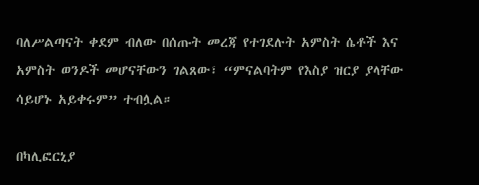ባለሥልጣናት ቀደም ብለው በሰጡት መረጃ የተገደሉት አምስት ሴቶች እና አምስት ወንዶች መሆናቸውን ገልጸው፣ “ምናልባትም የእስያ ዝርያ ያላቸው ሳይሆኑ አይቀሩም” ተብሏል።

በካሊፎርኒያ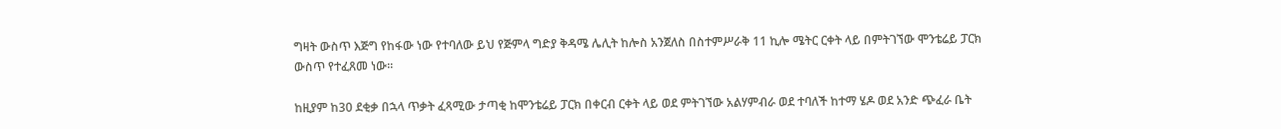ግዛት ውስጥ እጅግ የከፋው ነው የተባለው ይህ የጅምላ ግድያ ቅዳሜ ሌሊት ከሎስ አንጀለስ በስተምሥራቅ 11 ኪሎ ሜትር ርቀት ላይ በምትገኘው ሞንቴሬይ ፓርክ ውስጥ የተፈጸመ ነው።

ከዚያም ከ30 ደቂቃ በኋላ ጥቃት ፈጻሚው ታጣቂ ከሞንቴሬይ ፓርክ በቀርብ ርቀት ላይ ወደ ምትገኘው አልሃምብራ ወደ ተባለች ከተማ ሄዶ ወደ አንድ ጭፈራ ቤት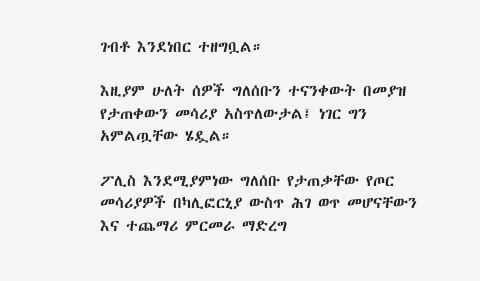ገብቶ እንደነበር ተዘግቧል።

እዚያም ሁለት ሰዎች ግለሰቡን ተናንቀውት በመያዝ የታጠቀውን መሳሪያ አስጥለውታል፤ ነገር ግን አምልጧቸው ሄዷል።

ፖሊስ እንደሚያምነው ግለሰቡ የታጠቃቸው የጦር መሳሪያዎች በካሊፎርኒያ ውስጥ ሕገ ወጥ መሆናቸውን እና ተጨማሪ ምርመራ ማድረግ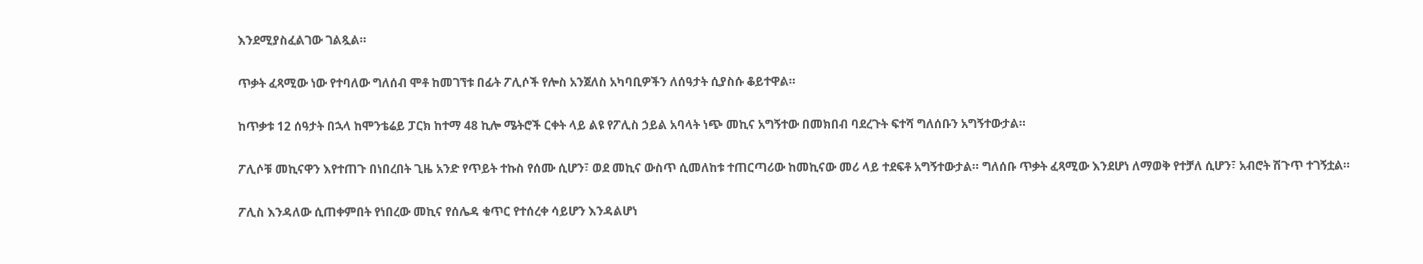እንደሚያስፈልገው ገልጿል።

ጥቃት ፈጻሚው ነው የተባለው ግለሰብ ሞቶ ከመገኘቱ በፊት ፖሊሶች የሎስ አንጀለስ አካባቢዎችን ለሰዓታት ሲያስሱ ቆይተዋል።

ከጥቃቱ 12 ሰዓታት በኋላ ከሞንቴሬይ ፓርክ ከተማ 48 ኪሎ ሜትሮች ርቀት ላይ ልዩ የፖሊስ ኃይል አባላት ነጭ መኪና አግኝተው በመክበብ ባደረጉት ፍተሻ ግለሰቡን አግኝተውታል።

ፖሊሶቹ መኪናዋን እየተጠጉ በነበረበት ጊዜ አንድ የጥይት ተኩስ የሰሙ ሲሆን፣ ወደ መኪና ውስጥ ሲመለከቱ ተጠርጣሪው ከመኪናው መሪ ላይ ተደፍቶ አግኝተውታል። ግለሰቡ ጥቃት ፈጻሚው እንደሆነ ለማወቅ የተቻለ ሲሆን፣ አብሮት ሽጉጥ ተገኝቷል።

ፖሊስ እንዳለው ሲጠቀምበት የነበረው መኪና የሰሌዳ ቁጥር የተሰረቀ ሳይሆን እንዳልሆነ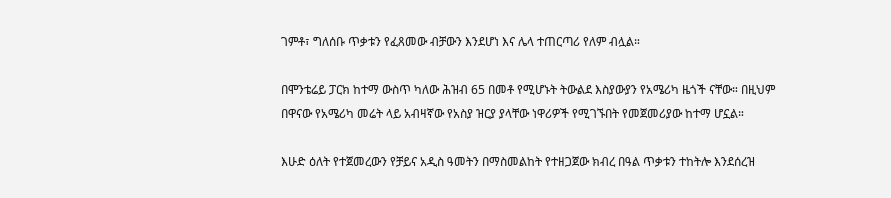ገምቶ፣ ግለሰቡ ጥቃቱን የፈጸመው ብቻውን እንደሆነ እና ሌላ ተጠርጣሪ የለም ብሏል።

በሞንቴሬይ ፓርክ ከተማ ውስጥ ካለው ሕዝብ 65 በመቶ የሚሆኑት ትውልደ እስያውያን የአሜሪካ ዜጎች ናቸው። በዚህም በዋናው የአሜሪካ መሬት ላይ አብዛኛው የአስያ ዝርያ ያላቸው ነዋሪዎች የሚገኙበት የመጀመሪያው ከተማ ሆኗል።

እሁድ ዕለት የተጀመረውን የቻይና አዲስ ዓመትን በማስመልከት የተዘጋጀው ክብረ በዓል ጥቃቱን ተከትሎ እንደሰረዝ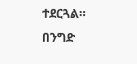ተደርጓል። በንግድ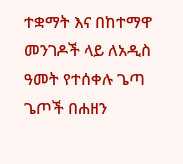ተቋማት እና በከተማዋ መንገዶች ላይ ለአዲስ ዓመት የተሰቀሉ ጌጣ ጌጦች በሐዘን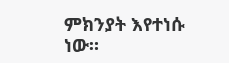ምክንያት እየተነሱ ነው።